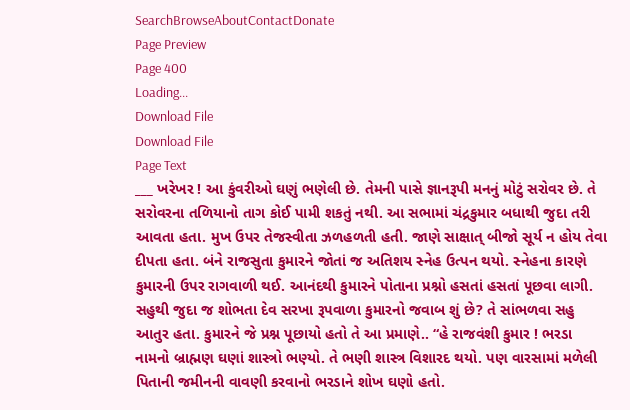SearchBrowseAboutContactDonate
Page Preview
Page 400
Loading...
Download File
Download File
Page Text
___ ખરેખર ! આ કુંવરીઓ ઘણું ભણેલી છે. તેમની પાસે જ્ઞાનરૂપી મનનું મોટું સરોવર છે. તે સરોવરના તળિયાનો તાગ કોઈ પામી શકતું નથી. આ સભામાં ચંદ્રકુમાર બધાથી જુદા તરી આવતા હતા. મુખ ઉપર તેજસ્વીતા ઝળહળતી હતી. જાણે સાક્ષાત્ બીજો સૂર્ય ન હોય તેવા દીપતા હતા. બંને રાજસુતા કુમારને જોતાં જ અતિશય સ્નેહ ઉત્પન થયો. સ્નેહના કારણે કુમારની ઉપર રાગવાળી થઈ. આનંદથી કુમારને પોતાના પ્રશ્નો હસતાં હસતાં પૂછવા લાગી. સહુથી જુદા જ શોભતા દેવ સરખા રૂપવાળા કુમારનો જવાબ શું છે? તે સાંભળવા સહુ આતુર હતા. કુમારને જે પ્રશ્ન પૂછાયો હતો તે આ પ્રમાણે.. “હે રાજવંશી કુમાર ! ભરડા નામનો બ્રાહ્મણ ઘણાં શાસ્ત્રો ભણ્યો. તે ભણી શાસ્ત્ર વિશારદ થયો. પણ વારસામાં મળેલી પિતાની જમીનની વાવણી કરવાનો ભરડાને શોખ ઘણો હતો.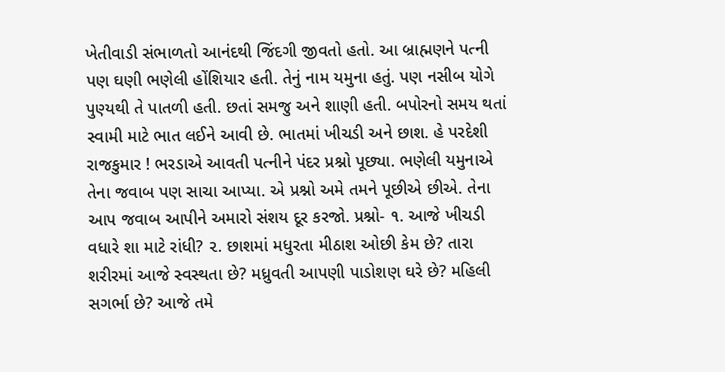ખેતીવાડી સંભાળતો આનંદથી જિંદગી જીવતો હતો. આ બ્રાહ્મણને પત્ની પણ ઘણી ભણેલી હોંશિયાર હતી. તેનું નામ યમુના હતું. પણ નસીબ યોગે પુણ્યથી તે પાતળી હતી. છતાં સમજુ અને શાણી હતી. બપોરનો સમય થતાં સ્વામી માટે ભાત લઈને આવી છે. ભાતમાં ખીચડી અને છાશ. હે પરદેશી રાજકુમાર ! ભરડાએ આવતી પત્નીને પંદર પ્રશ્નો પૂછ્યા. ભણેલી યમુનાએ તેના જવાબ પણ સાચા આપ્યા. એ પ્રશ્નો અમે તમને પૂછીએ છીએ. તેના આપ જવાબ આપીને અમારો સંશય દૂર કરજો. પ્રશ્નો- ૧. આજે ખીચડી વધારે શા માટે રાંધી? ૨. છાશમાં મધુરતા મીઠાશ ઓછી કેમ છે? તારા શરીરમાં આજે સ્વસ્થતા છે? મધ્રુવતી આપણી પાડોશણ ઘરે છે? મહિલી સગર્ભા છે? આજે તમે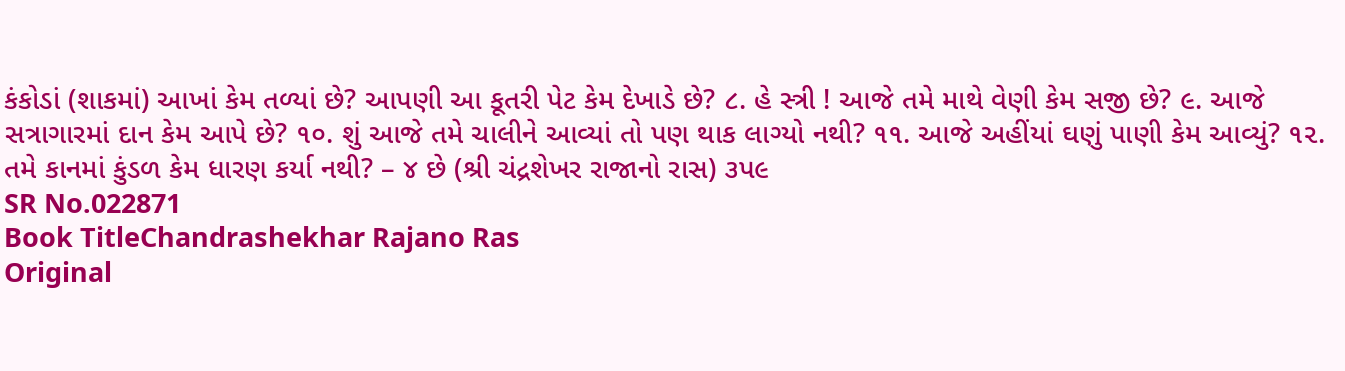કંકોડાં (શાકમાં) આખાં કેમ તળ્યાં છે? આપણી આ કૂતરી પેટ કેમ દેખાડે છે? ૮. હે સ્ત્રી ! આજે તમે માથે વેણી કેમ સજી છે? ૯. આજે સત્રાગારમાં દાન કેમ આપે છે? ૧૦. શું આજે તમે ચાલીને આવ્યાં તો પણ થાક લાગ્યો નથી? ૧૧. આજે અહીંયાં ઘણું પાણી કેમ આવ્યું? ૧૨. તમે કાનમાં કુંડળ કેમ ધારણ કર્યા નથી? – ૪ છે (શ્રી ચંદ્રશેખર રાજાનો રાસ) ૩પ૯
SR No.022871
Book TitleChandrashekhar Rajano Ras
Original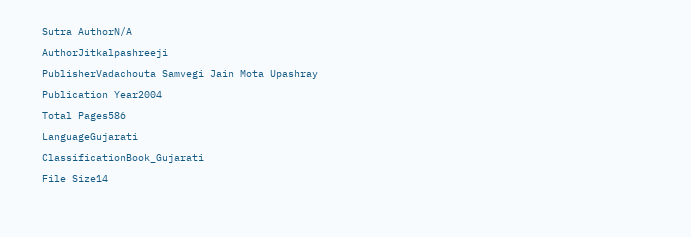Sutra AuthorN/A
AuthorJitkalpashreeji
PublisherVadachouta Samvegi Jain Mota Upashray
Publication Year2004
Total Pages586
LanguageGujarati
ClassificationBook_Gujarati
File Size14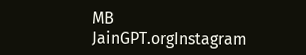MB
JainGPT.orgInstagram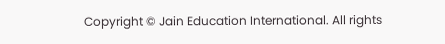Copyright © Jain Education International. All rights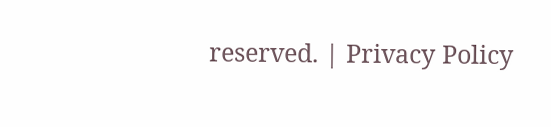reserved. | Privacy Policy